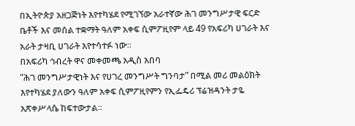በኢትዮጵያ አዘጋጅነት እየተካሄደ የሚገኘው አራተኛው ሕገ መንግሥታዊ ፍርድ ቤቶች እና መሰል ተቋማት ዓለም አቀፍ ሲምፖዚየም ላይ 49 የአፍሪካ ሀገራት እና አራት ታዛቢ ሀገራት እየተሳተፉ ነው።
በአፍሪካ ኅብረት ዋና መቀመጫ አዲስ አበባ
“ሕገ መንግሥታዊነት እና የሀገረ መንግሥት ግንባታ” በሚል መሪ መልዕክት እየተካሄደ ያለውን ዓለም አቀፍ ሲምፖዚየምን የኢፌዴሪ ፕሬዝዳንት ታዬ አጽቀሥላሴ ከፍተውታል።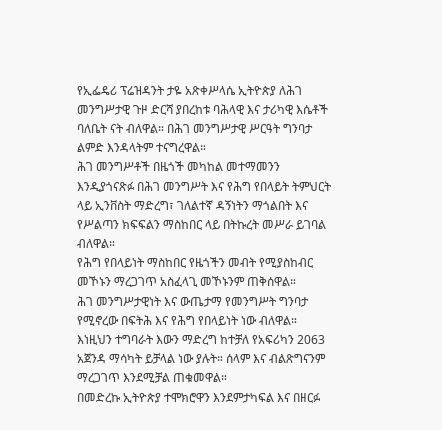የኢፌዴሪ ፕሬዝዳንት ታዬ አጽቀሥላሴ ኢትዮጵያ ለሕገ መንግሥታዊ ጉዞ ድርሻ ያበረከቱ ባሕላዊ እና ታሪካዊ እሴቶች ባለቤት ናት ብለዋል። በሕገ መንግሥታዊ ሥርዓት ግንባታ ልምድ እንዳላትም ተናግረዋል።
ሕገ መንግሥቶች በዜጎች መካከል መተማመንን እንዲያጎናጽፉ በሕገ መንግሥት እና የሕግ የበላይት ትምህርት ላይ ኢንቨስት ማድረግ፣ ገለልተኛ ዳኝነትን ማጎልበት እና የሥልጣን ክፍፍልን ማስከበር ላይ በትኩረት መሥራ ይገባል ብለዋል።
የሕግ የበላይነት ማስከበር የዜጎችን መብት የሚያስከብር መኾኑን ማረጋገጥ አስፈላጊ መኾኑንም ጠቅሰዋል።
ሕገ መንግሥታዊነት እና ውጤታማ የመንግሥት ግንባታ የሚኖረው በፍትሕ እና የሕግ የበላይነት ነው ብለዋል።
እነዚህን ተግባራት እውን ማድረግ ከተቻለ የአፍሪካን 2063 አጀንዳ ማሳካት ይቻላል ነው ያሉት። ሰላም እና ብልጽግናንም ማረጋገጥ እንደሚቻል ጠቁመዋል።
በመድረኩ ኢትዮጵያ ተሞክሮዋን እንደምታካፍል እና በዘርፉ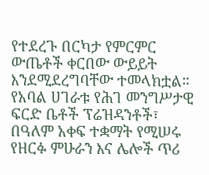የተደረጉ በርካታ የምርምር ውጤቶች ቀርበው ውይይት እንደሚደረግባቸው ተመላክቷል።
የአባል ሀገራቱ የሕገ መንግሥታዊ ፍርድ ቤቶች ፕሬዝዳንቶች፣ በዓለም አቀፍ ተቋማት የሚሠሩ የዘርፉ ምሁራን እና ሌሎች ጥሪ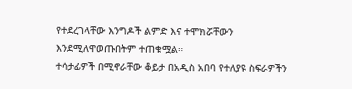የተደረገላቸው እንግዶች ልምድ እና ተሞክሯቸውን እንደሚለዋወጡበትም ተጠቁሟል።
ተሳታፊዎች በሚኖራቸው ቆይታ በአዲስ አበባ የተለያዩ ስፍራዎችን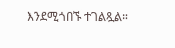እንደሚጎበኙ ተገልጿል።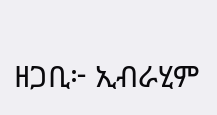ዘጋቢ፦ ኢብራሂም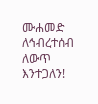ሙሐመድ
ለኅብረተሰብ ለውጥ እንተጋለን!